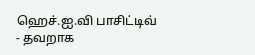ஹெச்.ஐ.வி பாசிட்டிவ் - தவறாக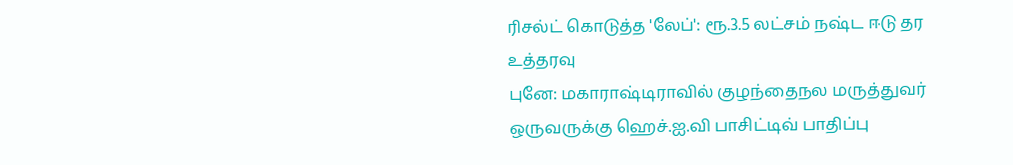ரிசல்ட் கொடுத்த 'லேப்': ரூ.3.5 லட்சம் நஷ்ட ஈடு தர உத்தரவு
புனே: மகாராஷ்டிராவில் குழந்தைநல மருத்துவர் ஒருவருக்கு ஹெச்.ஐ.வி பாசிட்டிவ் பாதிப்பு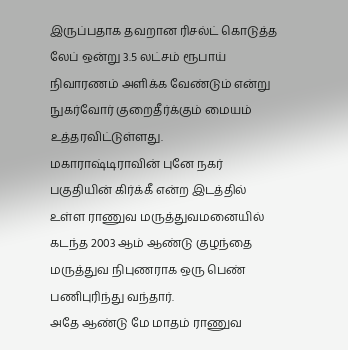இருப்பதாக தவறான ரிசல்ட் கொடுத்த லேப் ஒன்று 3.5 லட்சம் ரூபாய் நிவாரணம் அளிக்க வேண்டும் என்று நுகர்வோர் குறைதீர்க்கும் மையம் உத்தரவிட்டுள்ளது.
மகாராஷ்டிராவின் புனே நகர் பகுதியின் கிர்க்கீ என்ற இடத்தில் உள்ள ராணுவ மருத்துவமனையில் கடந்த 2003 ஆம் ஆண்டு குழந்தை மருத்துவ நிபுணராக ஒரு பெண் பணிபுரிந்து வந்தார்.
அதே ஆண்டு மே மாதம் ராணுவ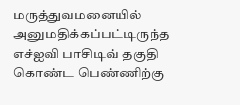மருத்துவமனையில் அனுமதிக்கப்பட்டிருந்த எச்ஐவி பாசிடிவ் தகுதி கொண்ட பெண்ணிற்கு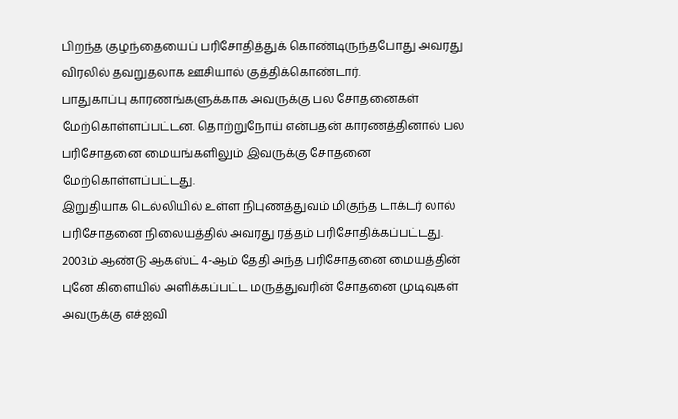பிறந்த குழந்தையைப் பரிசோதித்துக் கொண்டிருந்தபோது அவரது விரலில் தவறுதலாக ஊசியால் குத்திக்கொண்டார்.
பாதுகாப்பு காரணங்களுக்காக அவருக்கு பல சோதனைகள் மேற்கொள்ளப்பட்டன. தொற்றுநோய் என்பதன் காரணத்தினால் பல பரிசோதனை மையங்களிலும் இவருக்கு சோதனை மேற்கொள்ளப்பட்டது.
இறுதியாக டெல்லியில் உள்ள நிபுணத்துவம் மிகுந்த டாக்டர் லால் பரிசோதனை நிலையத்தில் அவரது ரத்தம் பரிசோதிக்கப்பட்டது.
2003ம் ஆண்டு ஆகஸ்ட் 4-ஆம் தேதி அந்த பரிசோதனை மையத்தின் புனே கிளையில் அளிக்கப்பட்ட மருத்துவரின் சோதனை முடிவுகள் அவருக்கு எச்ஐவி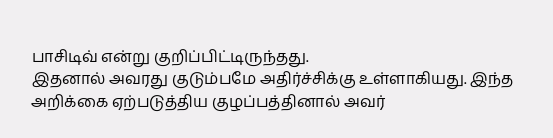பாசிடிவ் என்று குறிப்பிட்டிருந்தது.
இதனால் அவரது குடும்பமே அதிர்ச்சிக்கு உள்ளாகியது. இந்த அறிக்கை ஏற்படுத்திய குழப்பத்தினால் அவர்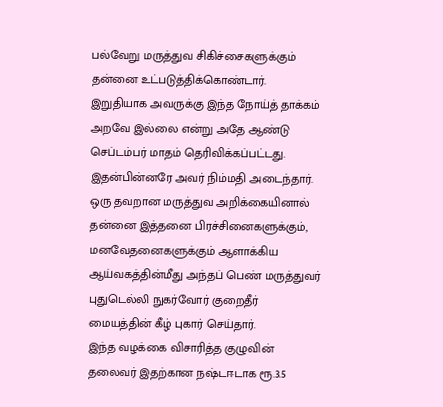பல்வேறு மருத்துவ சிகிச்சைகளுக்கும் தன்னை உட்படுத்திக்கொண்டார்.
இறுதியாக அவருக்கு இந்த நோய்த் தாக்கம் அறவே இல்லை என்று அதே ஆண்டு செப்டம்பர் மாதம் தெரிவிக்கப்பட்டது. இதன்பின்னரே அவர் நிம்மதி அடைந்தார்.
ஒரு தவறான மருத்துவ அறிக்கையினால் தன்னை இத்தனை பிரச்சினைகளுக்கும், மனவேதனைகளுக்கும் ஆளாக்கிய ஆய்வகத்தின்மீது அந்தப் பெண் மருத்துவர் புதுடெல்லி நுகர்வோர் குறைதீர் மையத்தின் கீழ் புகார் செய்தார்.
இந்த வழக்கை விசாரித்த குழுவின் தலைவர் இதற்கான நஷ்டஈடாக ரூ.3.5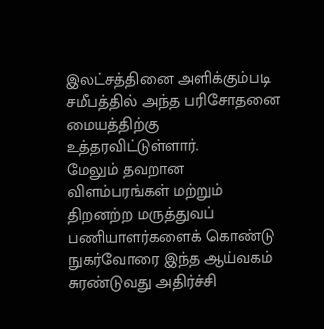இலட்சத்தினை அளிக்கும்படி சமீபத்தில் அந்த பரிசோதனை மையத்திற்கு உத்தரவிட்டுள்ளார்.
மேலும் தவறான விளம்பரங்கள் மற்றும் திறனற்ற மருத்துவப் பணியாளர்களைக் கொண்டு நுகர்வோரை இந்த ஆய்வகம் சுரண்டுவது அதிர்ச்சி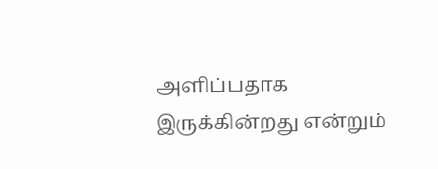அளிப்பதாக இருக்கின்றது என்றும்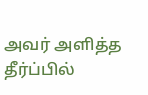அவர் அளித்த தீர்ப்பில்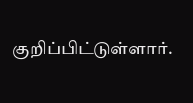குறிப்பிட்டுள்ளார்.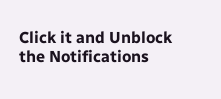Click it and Unblock the Notifications